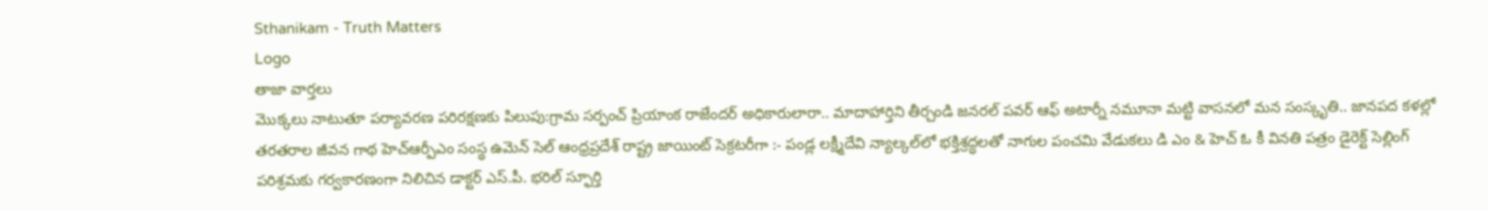Sthanikam - Truth Matters
Logo
తాజా వార్తలు
మొక్కలు నాటుతూ పర్యావరణ పరిరక్షణకు పిలుపు:గ్రామ సర్పంచ్ ప్రియాంక రాజేందర్ అధికారులారా.. మాదాహార్తిని తీర్చండి జనరల్ పవర్ ఆఫ్ అటార్నీ నమూనా మట్టి వాసనలో మన సంస్కృతి.. జానపద కళల్లో తరతరాల జీవన గాథ హెచ్ఆర్పీఎం సంస్థ ఉమెన్ సెల్ ఆంధ్రప్రదేశ్ రాష్ట్ర జాయింట్ సెక్రటరీగా :- పండ్ల లక్ష్మీదేవి న్యాల్కల్‌లో భక్తిశ్రద్ధలతో నాగుల పంచమి వేడుకలు డి ఎం & హెచ్ ఓ కీ వినతి పత్రం డైరెక్ట్ సెల్లింగ్ పరిశ్రమకు గర్వకారణంగా నిలిచిన డాక్టర్ ఎస్.పీ. భరిల్ స్ఫూర్తి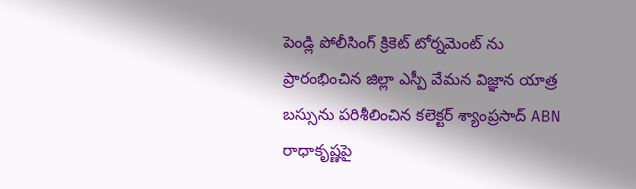పెండ్లి పోలీసింగ్ క్రికెట్ టోర్నమెంట్ ను ప్రారంభించిన జిల్లా ఎస్పీ వేమన విజ్ఞాన యాత్ర బస్సును పరిశీలించిన కలెక్టర్ శ్యాంప్రసాద్ ABN రాధాకృష్ణపై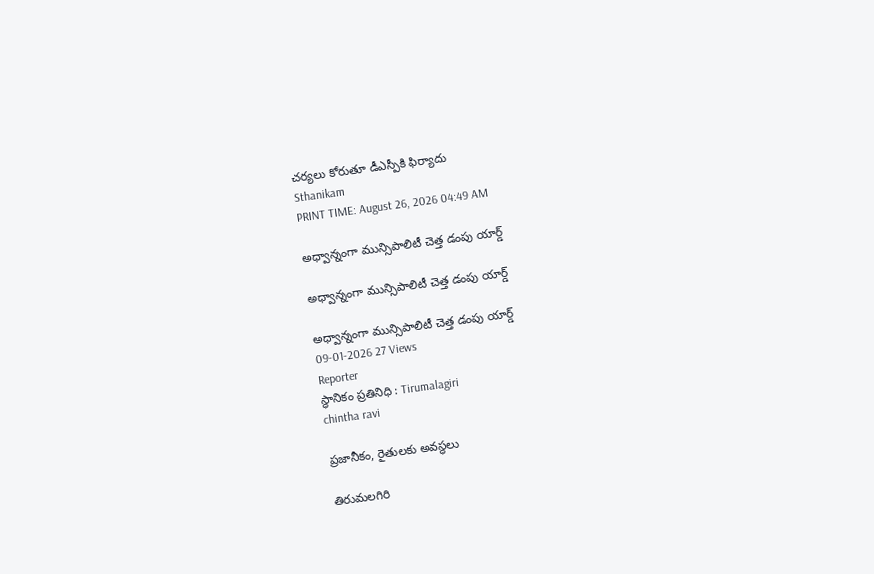చర్యలు కోరుతూ డీఎస్పీకి ఫిర్యాదు
Sthanikam
PRINT TIME: August 26, 2026 04:49 AM

అధ్వాన్నంగా మున్సిపాలిటీ చెత్త డంపు యార్డ్

అధ్వాన్నంగా మున్సిపాలిటీ చెత్త డంపు యార్డ్

అధ్వాన్నంగా మున్సిపాలిటీ చెత్త డంపు యార్డ్
09-01-2026 27 Views
Reporter
స్థానికం ప్రతినిధి : Tirumalagiri
chintha ravi

ప్రజానీకం, రైతులకు అవస్థలు

తిరుమలగిరి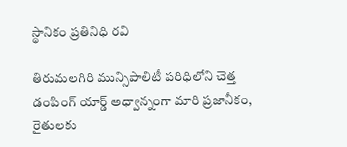స్థానికం ప్రతినిధి రవి

తిరుమలగిరి మున్సిపాలిటీ పరిధిలోని చెత్త డంపింగ్ యార్డ్ అధ్వాన్నంగా మారి ప్రజానీకం, రైతులకు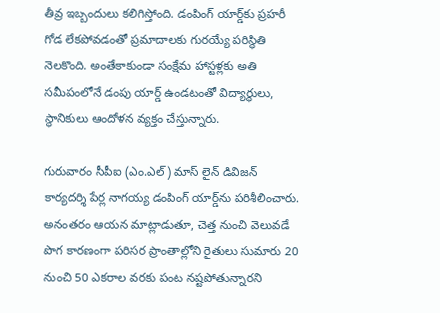తీవ్ర ఇబ్బందులు కలిగిస్తోంది. డంపింగ్ యార్డ్‌కు ప్రహరీ గోడ లేకపోవడంతో ప్రమాదాలకు గురయ్యే పరిస్థితి నెలకొంది. అంతేకాకుండా సంక్షేమ హాస్టళ్లకు అతి సమీపంలోనే డంపు యార్డ్ ఉండటంతో విద్యార్థులు, స్థానికులు ఆందోళన వ్యక్తం చేస్తున్నారు.

గురువారం సీపీఐ (ఎం.ఎల్) మాస్ లైన్ డివిజన్ కార్యదర్శి పేర్ల నాగయ్య డంపింగ్ యార్డ్‌ను పరిశీలించారు. అనంతరం ఆయన మాట్లాడుతూ, చెత్త నుంచి వెలువడే పొగ కారణంగా పరిసర ప్రాంతాల్లోని రైతులు సుమారు 20 నుంచి 50 ఎకరాల వరకు పంట నష్టపోతున్నారని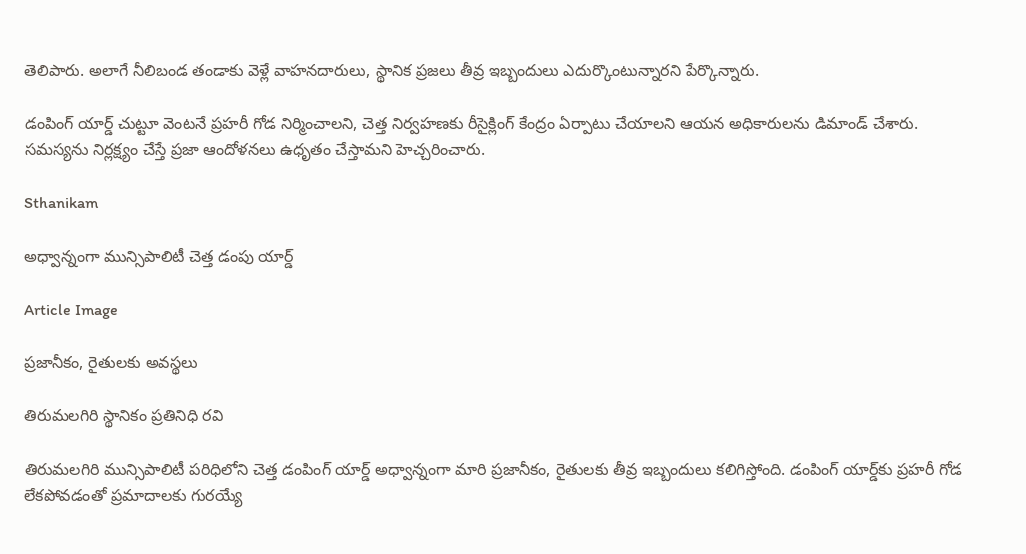తెలిపారు. అలాగే నీలిబండ తండాకు వెళ్లే వాహనదారులు, స్థానిక ప్రజలు తీవ్ర ఇబ్బందులు ఎదుర్కొంటున్నారని పేర్కొన్నారు.

డంపింగ్ యార్డ్ చుట్టూ వెంటనే ప్రహరీ గోడ నిర్మించాలని, చెత్త నిర్వహణకు రీసైక్లింగ్ కేంద్రం ఏర్పాటు చేయాలని ఆయన అధికారులను డిమాండ్ చేశారు. సమస్యను నిర్లక్ష్యం చేస్తే ప్రజా ఆందోళనలు ఉధృతం చేస్తామని హెచ్చరించారు.

Sthanikam

అధ్వాన్నంగా మున్సిపాలిటీ చెత్త డంపు యార్డ్

Article Image

ప్రజానీకం, రైతులకు అవస్థలు

తిరుమలగిరి స్థానికం ప్రతినిధి రవి

తిరుమలగిరి మున్సిపాలిటీ పరిధిలోని చెత్త డంపింగ్ యార్డ్ అధ్వాన్నంగా మారి ప్రజానీకం, రైతులకు తీవ్ర ఇబ్బందులు కలిగిస్తోంది. డంపింగ్ యార్డ్‌కు ప్రహరీ గోడ లేకపోవడంతో ప్రమాదాలకు గురయ్యే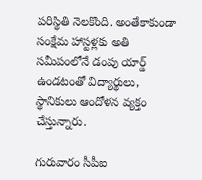పరిస్థితి నెలకొంది. అంతేకాకుండా సంక్షేమ హాస్టళ్లకు అతి సమీపంలోనే డంపు యార్డ్ ఉండటంతో విద్యార్థులు, స్థానికులు ఆందోళన వ్యక్తం చేస్తున్నారు.

గురువారం సీపీఐ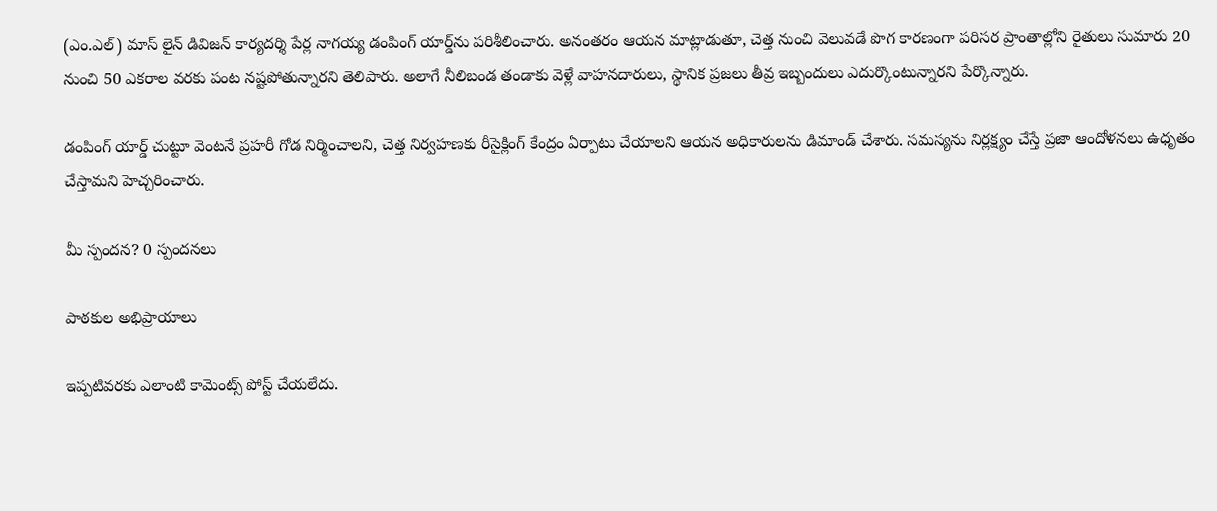(ఎం.ఎల్) మాస్ లైన్ డివిజన్ కార్యదర్శి పేర్ల నాగయ్య డంపింగ్ యార్డ్‌ను పరిశీలించారు. అనంతరం ఆయన మాట్లాడుతూ, చెత్త నుంచి వెలువడే పొగ కారణంగా పరిసర ప్రాంతాల్లోని రైతులు సుమారు 20 నుంచి 50 ఎకరాల వరకు పంట నష్టపోతున్నారని తెలిపారు. అలాగే నీలిబండ తండాకు వెళ్లే వాహనదారులు, స్థానిక ప్రజలు తీవ్ర ఇబ్బందులు ఎదుర్కొంటున్నారని పేర్కొన్నారు.

డంపింగ్ యార్డ్ చుట్టూ వెంటనే ప్రహరీ గోడ నిర్మించాలని, చెత్త నిర్వహణకు రీసైక్లింగ్ కేంద్రం ఏర్పాటు చేయాలని ఆయన అధికారులను డిమాండ్ చేశారు. సమస్యను నిర్లక్ష్యం చేస్తే ప్రజా ఆందోళనలు ఉధృతం చేస్తామని హెచ్చరించారు.

మీ స్పందన? 0 స్పందనలు

పాఠకుల అభిప్రాయాలు

ఇప్పటివరకు ఎలాంటి కామెంట్స్ పోస్ట్ చేయలేదు.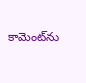కామెంట్‌ను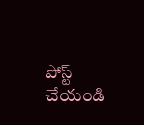పోస్ట్ చేయండి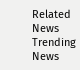Related News
Trending News